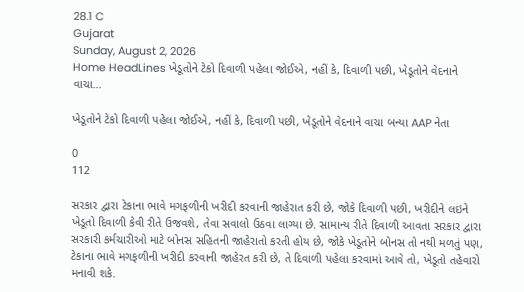28.1 C
Gujarat
Sunday, August 2, 2026
Home HeadLines ખેડૂતોને ટેકો દિવાળી પહેલા જોઈએ, નહીં કે, દિવાળી પછી, ખેડૂતોને વેદનાને વાચા...

ખેડૂતોને ટેકો દિવાળી પહેલા જોઈએ, નહીં કે, દિવાળી પછી, ખેડૂતોને વેદનાને વાચા બન્યા AAP નેતા

0
112

સરકાર દ્વારા ટેકાના ભાવે મગફળીની ખરીદી કરવાની જાહેરાત કરી છે, જોકે દિવાળી પછી, ખરીદીને લઇને ખેડૂતો દિવાળી કેવી રીતે ઉજવશે, તેવા સવાલો ઉઠવા લાગ્યા છે. સામાન્ય રીતે દિવાળી આવતા સરકાર દ્વારા સરકારી કર્મચારીઓ માટે બોનસ સહિતની જાહેરાતો કરતી હોય છે, જોકે ખેડૂતોને બોનસ તો નથી મળતું પણ, ટેકાના ભાવે મગફળીની ખરીદી કરવાની જાહેરત કરી છે, તે દિવાળી પહેલા કરવામાં આવે તો, ખેડૂતો તહેવારો મનાવી શકે.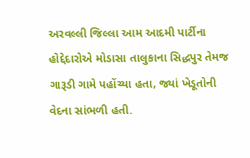અરવલ્લી જિલ્લા આમ આદમી પાર્ટીના હોદ્દેદારોએ મોડાસા તાલુકાના સિદ્ધપુર તેમજ ગારૂડી ગામે પહોંચ્યા હતા, જ્યાં ખેડૂતોની વેદના સાંભળી હતી.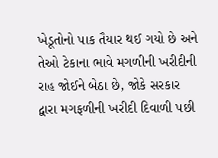ખેડૂતોનો પાક તૈયાર થઈ ગયો છે અને તેઓ ટેકાના ભાવે મગળીની ખરીદીની રાહ જોઈને બેઠા છે, જોકે સરકાર દ્વારા મગફળીની ખરીદી દિવાળી પછી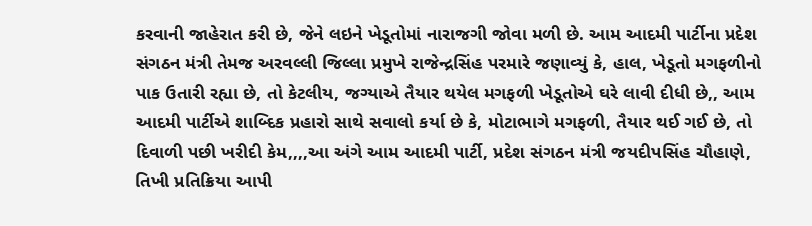કરવાની જાહેરાત કરી છે, જેને લઇને ખેડૂતોમાં નારાજગી જોવા મળી છે. આમ આદમી પાર્ટીના પ્રદેશ સંગઠન મંત્રી તેમજ અરવલ્લી જિલ્લા પ્રમુખે રાજેન્દ્રસિંહ પરમારે જણાવ્યું કે, હાલ, ખેડૂતો મગફળીનો પાક ઉતારી રહ્યા છે, તો કેટલીય, જગ્યાએ તૈયાર થયેલ મગફળી ખેડૂતોએ ઘરે લાવી દીધી છે,, આમ આદમી પાર્ટીએ શાબ્દિક પ્રહારો સાથે સવાલો કર્યા છે કે, મોટાભાગે મગફળી, તૈયાર થઈ ગઈ છે, તો દિવાળી પછી ખરીદી કેમ,,,,આ અંગે આમ આદમી પાર્ટી, પ્રદેશ સંગઠન મંત્રી જયદીપસિંહ ચૌહાણે, તિખી પ્રતિક્રિયા આપી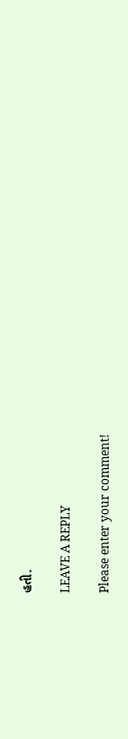હતી.

LEAVE A REPLY

Please enter your comment!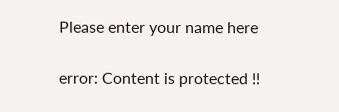Please enter your name here

error: Content is protected !!